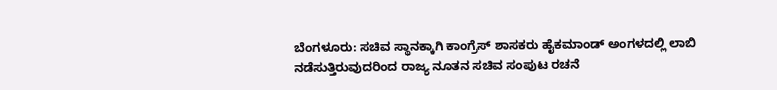ಬೆಂಗಳೂರು: ಸಚಿವ ಸ್ಥಾನಕ್ಕಾಗಿ ಕಾಂಗ್ರೆಸ್ ಶಾಸಕರು ಹೈಕಮಾಂಡ್ ಅಂಗಳದಲ್ಲಿ ಲಾಬಿ ನಡೆಸುತ್ತಿರುವುದರಿಂದ ರಾಜ್ಯ ನೂತನ ಸಚಿವ ಸಂಪುಟ ರಚನೆ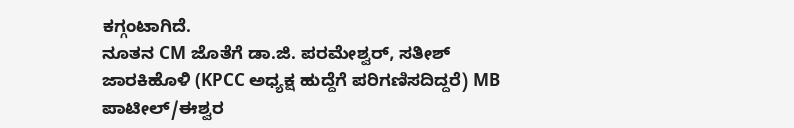ಕಗ್ಗಂಟಾಗಿದೆ.
ನೂತನ CM ಜೊತೆಗೆ ಡಾ.ಜಿ. ಪರಮೇಶ್ವರ್, ಸತೀಶ್ ಜಾರಕಿಹೊಳಿ (KPCC ಅಧ್ಯಕ್ಷ ಹುದ್ದೆಗೆ ಪರಿಗಣಿಸದಿದ್ದರೆ) MB ಪಾಟೀಲ್/ಈಶ್ವರ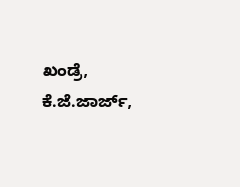ಖಂಡ್ರೆ, ಕೆ.ಜೆ.ಜಾರ್ಜ್,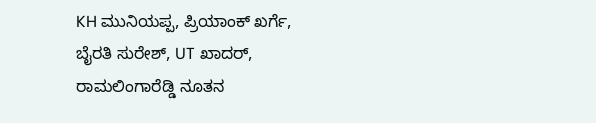KH ಮುನಿಯಪ್ಪ, ಪ್ರಿಯಾಂಕ್ ಖರ್ಗೆ, ಬೈರತಿ ಸುರೇಶ್, UT ಖಾದರ್, ರಾಮಲಿಂಗಾರೆಡ್ಡಿ ನೂತನ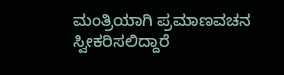ಮಂತ್ರಿಯಾಗಿ ಪ್ರಮಾಣವಚನ ಸ್ವೀಕರಿಸಲಿದ್ದಾರೆ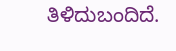ತಿಳಿದುಬಂದಿದೆ.